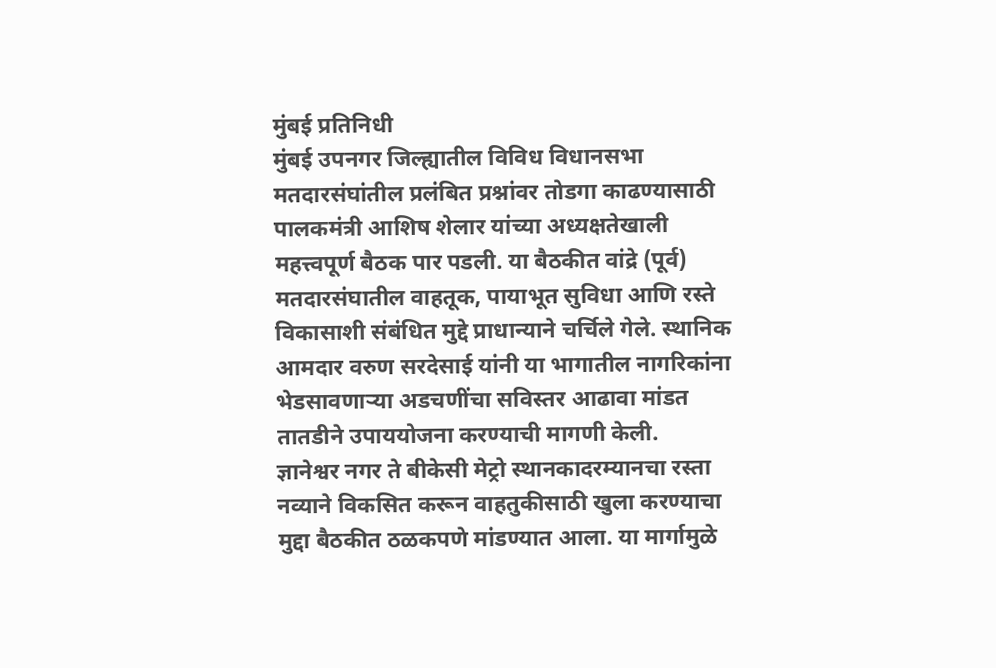मुंबई प्रतिनिधी
मुंबई उपनगर जिल्ह्यातील विविध विधानसभा मतदारसंघांतील प्रलंबित प्रश्नांवर तोडगा काढण्यासाठी पालकमंत्री आशिष शेलार यांच्या अध्यक्षतेखाली महत्त्वपूर्ण बैठक पार पडली. या बैठकीत वांद्रे (पूर्व) मतदारसंघातील वाहतूक, पायाभूत सुविधा आणि रस्ते विकासाशी संबंधित मुद्दे प्राधान्याने चर्चिले गेले. स्थानिक आमदार वरुण सरदेसाई यांनी या भागातील नागरिकांना भेडसावणाऱ्या अडचणींचा सविस्तर आढावा मांडत तातडीने उपाययोजना करण्याची मागणी केली.
ज्ञानेश्वर नगर ते बीकेसी मेट्रो स्थानकादरम्यानचा रस्ता नव्याने विकसित करून वाहतुकीसाठी खुला करण्याचा मुद्दा बैठकीत ठळकपणे मांडण्यात आला. या मार्गामुळे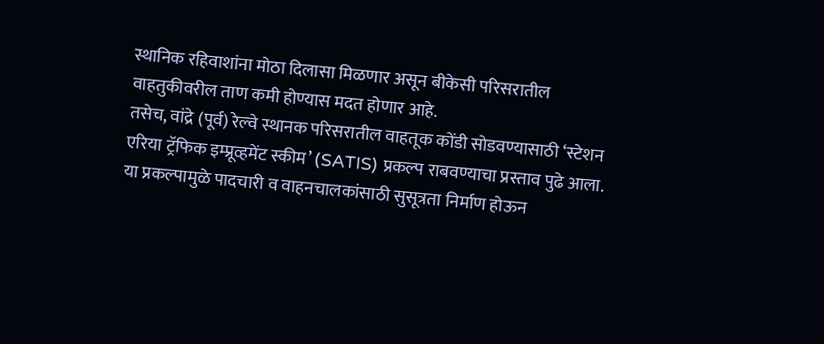स्थानिक रहिवाशांना मोठा दिलासा मिळणार असून बीकेसी परिसरातील वाहतुकीवरील ताण कमी होण्यास मदत होणार आहे.
तसेच, वांद्रे (पूर्व) रेल्वे स्थानक परिसरातील वाहतूक कोंडी सोडवण्यासाठी ‘स्टेशन एरिया ट्रॅफिक इम्प्रूव्हमेंट स्कीम’ (SATIS) प्रकल्प राबवण्याचा प्रस्ताव पुढे आला. या प्रकल्पामुळे पादचारी व वाहनचालकांसाठी सुसूत्रता निर्माण होऊन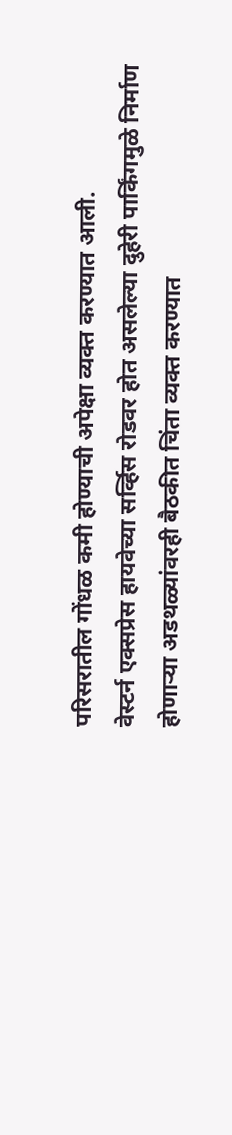परिसरातील गोंधळ कमी होण्याची अपेक्षा व्यक्त करण्यात आली.
वेस्टर्न एक्सप्रेस हायवेच्या सर्व्हिस रोडवर होत असलेल्या दुहेरी पार्किंगमुळे निर्माण होणाऱ्या अडथळ्यांवरही बैठकीत चिंता व्यक्त करण्यात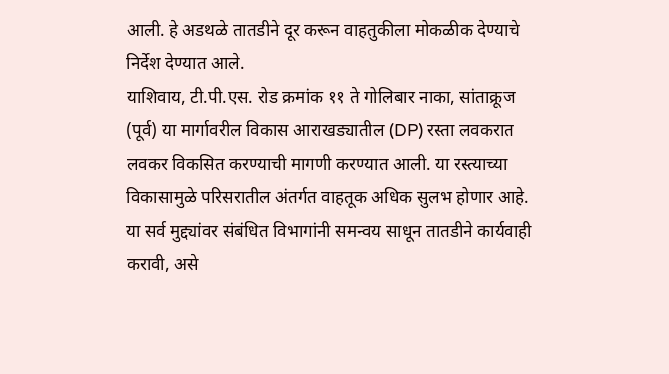आली. हे अडथळे तातडीने दूर करून वाहतुकीला मोकळीक देण्याचे निर्देश देण्यात आले.
याशिवाय, टी.पी.एस. रोड क्रमांक ११ ते गोलिबार नाका, सांताक्रूज (पूर्व) या मार्गावरील विकास आराखड्यातील (DP) रस्ता लवकरात लवकर विकसित करण्याची मागणी करण्यात आली. या रस्त्याच्या विकासामुळे परिसरातील अंतर्गत वाहतूक अधिक सुलभ होणार आहे.
या सर्व मुद्द्यांवर संबंधित विभागांनी समन्वय साधून तातडीने कार्यवाही करावी, असे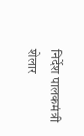निर्देश पालकमंत्री शेलार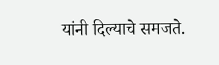यांनी दिल्याचे समजते.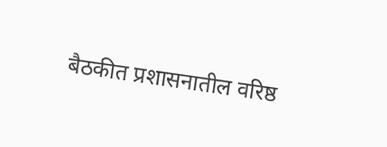बैठकीत प्रशासनातील वरिष्ठ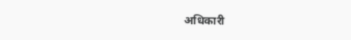अधिकारी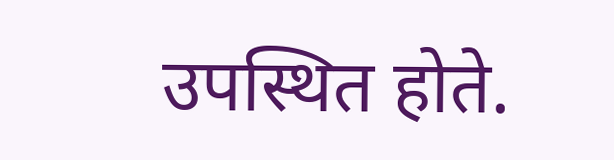उपस्थित होते.